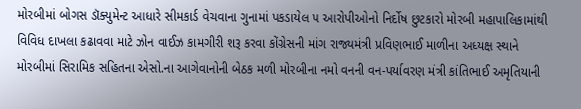મોરબીમાં બોગસ ડૉક્યુમેન્ટ આધારે સીમકાર્ડ વેચવાના ગુનામાં પકડાયેલ ૫ આરોપીઓનો નિર્દોષ છુટકારો મોરબી મહાપાલિકામાંથી વિવિધ દાખલા કઢાવવા માટે ઝોન વાઈઝ કામગીરી શરૂ કરવા કોંગ્રેસની માંગ રાજ્યમંત્રી પ્રવિણભાઈ માળીના અધ્યક્ષ સ્થાને મોરબીમાં સિરામિક સહિતના એસો.ના આગેવાનોની બેઠક મળી મોરબીના નમો વનની વન-પર્યાવરણ મંત્રી કાંતિભાઈ અમૃતિયાની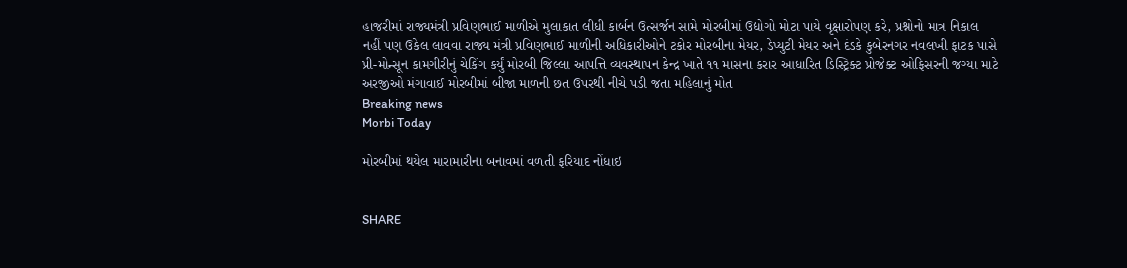હાજરીમાં રાજ્યમંત્રી પ્રવિણભાઈ માળીએ મુલાકાત લીધી કાર્બન ઉત્સર્જન સામે મોરબીમાં ઉદ્યોગો મોટા પાયે વૃક્ષારોપણ કરે, પ્રશ્નોનો માત્ર નિકાલ નહીં પણ ઉકેલ લાવવા રાજ્ય મંત્રી પ્રવિણભાઈ માળીની અધિકારીઓને ટકોર મોરબીના મેયર, ડેપ્યુટી મેયર અને દંડકે કુબેરનગર નવલખી ફાટક પાસે પ્રી-મોન્સૂન કામગીરીનું ચેકિંગ કર્યું મોરબી જિલ્લા આપત્તિ વ્યવસ્થાપન કેન્દ્ર ખાતે ૧૧ માસના કરાર આધારિત ડિસ્ટ્રિક્ટ પ્રોજેક્ટ ઓફિસરની જગ્યા માટે અરજીઓ મંગાવાઈ મોરબીમાં બીજા માળની છત ઉપરથી નીચે પડી જતા મહિલાનું મોત
Breaking news
Morbi Today

મોરબીમાં થયેલ મારામારીના બનાવમાં વળતી ફરિયાદ નોંધાઇ


SHARE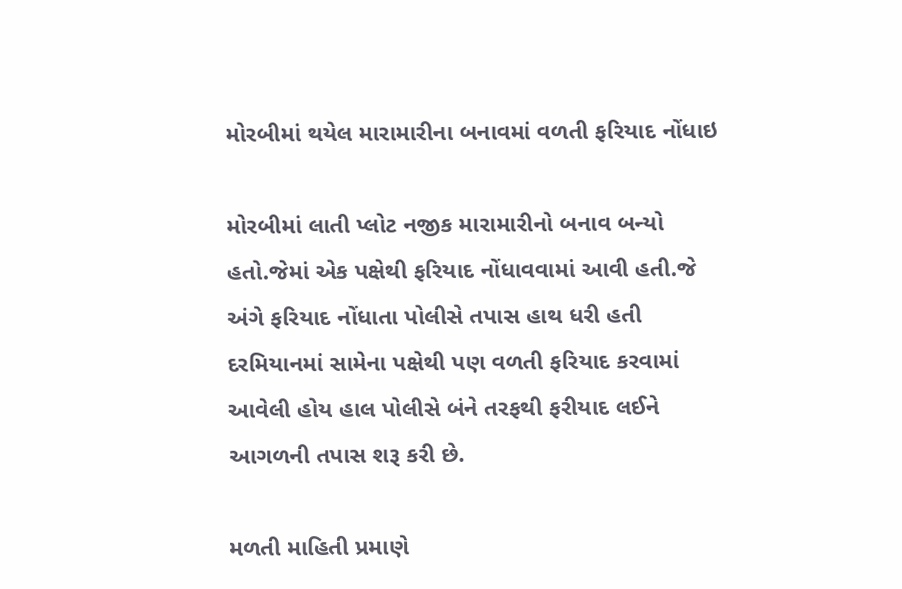મોરબીમાં થયેલ મારામારીના બનાવમાં વળતી ફરિયાદ નોંધાઇ

મોરબીમાં લાતી પ્લોટ નજીક મારામારીનો બનાવ બન્યો હતો.જેમાં એક પક્ષેથી ફરિયાદ નોંધાવવામાં આવી હતી.જે અંગે ફરિયાદ નોંધાતા પોલીસે તપાસ હાથ ધરી હતી દરમિયાનમાં સામેના પક્ષેથી પણ વળતી ફરિયાદ કરવામાં આવેલી હોય હાલ પોલીસે બંને તરફથી ફરીયાદ લઈને આગળની તપાસ શરૂ કરી છે.

મળતી માહિતી પ્રમાણે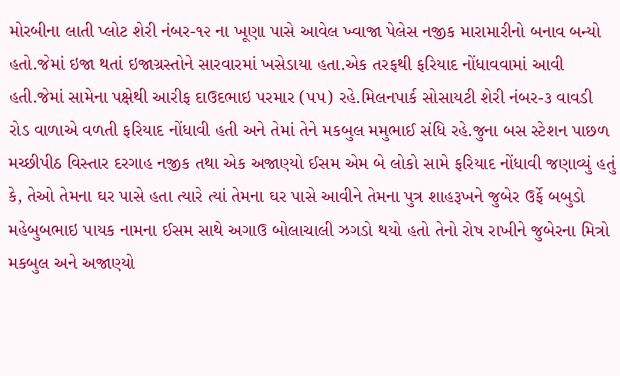મોરબીના લાતી પ્લોટ શેરી નંબર-૧૨ ના ખૂણા પાસે આવેલ ખ્વાજા પેલેસ નજીક મારામારીનો બનાવ બન્યો હતો.જેમાં ઇજા થતાં ઇજાગ્રસ્તોને સારવારમાં ખસેડાયા હતા.એક તરફથી ફરિયાદ નોંધાવવામાં આવી હતી.જેમાં સામેના પક્ષેથી આરીફ દાઉદભાઇ પરમાર (૫૫) રહે.મિલનપાર્ક સોસાયટી શેરી નંબર-૩ વાવડી રોડ વાળાએ વળતી ફરિયાદ નોંધાવી હતી અને તેમાં તેને મકબુલ મમુભાઈ સંધિ રહે.જુના બસ સ્ટેશન પાછળ મચ્છીપીઠ વિસ્તાર દરગાહ નજીક તથા એક અજાણ્યો ઈસમ એમ બે લોકો સામે ફરિયાદ નોંધાવી જણાવ્યું હતું કે, તેઓ તેમના ઘર પાસે હતા ત્યારે ત્યાં તેમના ઘર પાસે આવીને તેમના પુત્ર શાહરૂખને જુબેર ઉર્ફે બબુડો મહેબુબભાઇ પાયક નામના ઈસમ સાથે અગાઉ બોલાચાલી ઝગડો થયો હતો તેનો રોષ રાખીને જુબેરના મિત્રો મકબુલ અને અજાણ્યો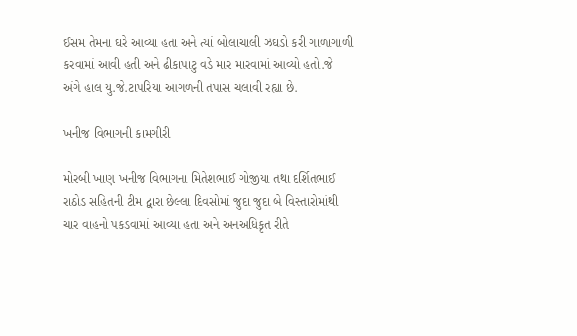ઈસમ તેમના ઘરે આવ્યા હતા અને ત્યાં બોલાચાલી ઝઘડો કરી ગાળાગાળી કરવામાં આવી હતી અને ઢીકાપાટુ વડે માર મારવામાં આવ્યો હતો.જે અંગે હાલ યુ.જે.ટાપરિયા આગળની તપાસ ચલાવી રહ્યા છે.

ખનીજ વિભાગની કામગીરી

મોરબી ખાણ ખનીજ વિભાગના મિતેશભાઈ ગોજીયા તથા દર્શિતભાઈ રાઠોડ સહિતની ટીમ દ્વારા છેલ્લા દિવસોમાં જુદા જુદા બે વિસ્તારોમાંથી ચાર વાહનો પકડવામાં આવ્યા હતા અને અનઅધિકૃત રીતે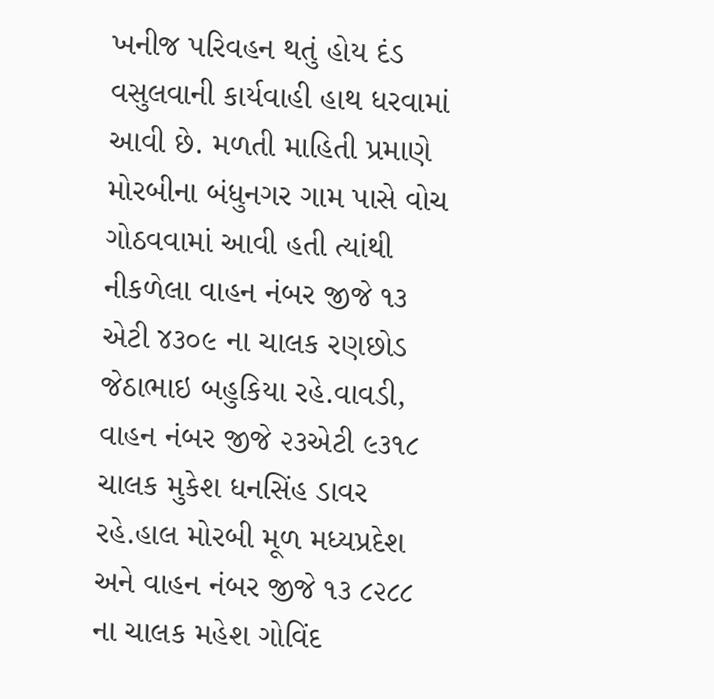ખનીજ પરિવહન થતું હોય દંડ વસુલવાની કાર્યવાહી હાથ ધરવામાં આવી છે. મળતી માહિતી પ્રમાણે મોરબીના બંધુનગર ગામ પાસે વોચ ગોઠવવામાં આવી હતી ત્યાંથી નીકળેલા વાહન નંબર જીજે ૧૩ એટી ૪૩૦૯ ના ચાલક રણછોડ જેઠાભાઇ બહુકિયા રહે.વાવડી, વાહન નંબર જીજે ૨૩એટી ૯૩૧૮ ચાલક મુકેશ ધનસિંહ ડાવર રહે.હાલ મોરબી મૂળ મધ્યપ્રદેશ અને વાહન નંબર જીજે ૧૩ ૮૨૮૮ ના ચાલક મહેશ ગોવિંદ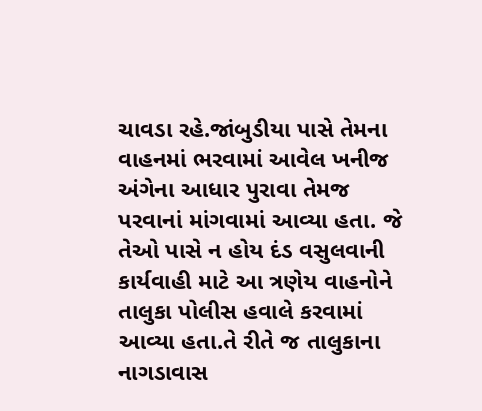ચાવડા રહે.જાંબુડીયા પાસે તેમના વાહનમાં ભરવામાં આવેલ ખનીજ અંગેના આધાર પુરાવા તેમજ પરવાનાં માંગવામાં આવ્યા હતા. જે તેઓ પાસે ન હોય દંડ વસુલવાની કાર્યવાહી માટે આ ત્રણેય વાહનોને તાલુકા પોલીસ હવાલે કરવામાં આવ્યા હતા.તે રીતે જ તાલુકાના નાગડાવાસ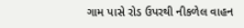ગામ પાસે રોડ ઉપરથી નીકળેલ વાહન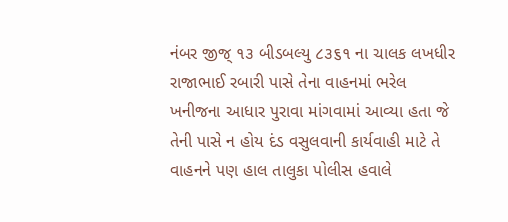નંબર જીજ્ ૧૩ બીડબલ્યુ ૮૩૬૧ ના ચાલક લખધીર રાજાભાઈ રબારી પાસે તેના વાહનમાં ભરેલ ખનીજના આધાર પુરાવા માંગવામાં આવ્યા હતા જે તેની પાસે ન હોય દંડ વસુલવાની કાર્યવાહી માટે તે વાહનને પણ હાલ તાલુકા પોલીસ હવાલે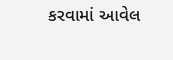કરવામાં આવેલ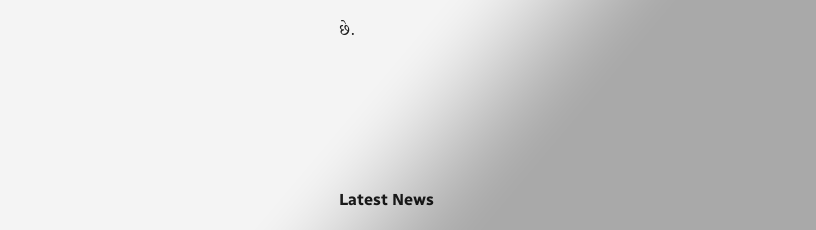છે.






Latest News